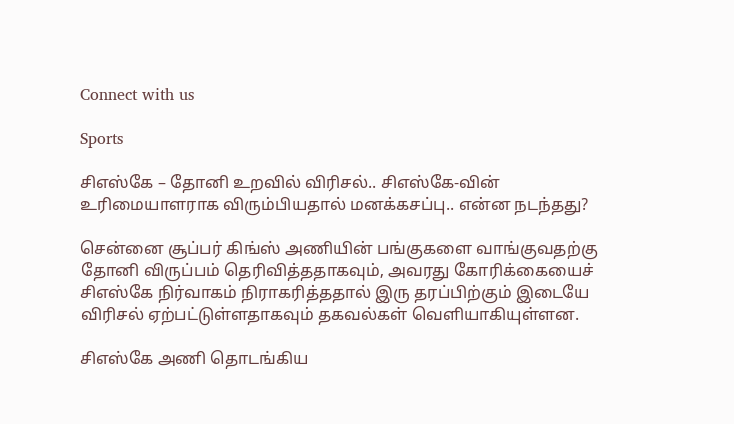Connect with us

Sports

சிஎஸ்கே – தோனி உறவில் விரிசல்.. சிஎஸ்கே-வின் உரிமையாளராக விரும்பியதால் மனக்கசப்பு.. என்ன நடந்தது?

சென்னை சூப்பர் கிங்ஸ் அணியின் பங்குகளை வாங்குவதற்கு தோனி விருப்பம் தெரிவித்ததாகவும், அவரது கோரிக்கையைச் சிஎஸ்கே நிர்வாகம் நிராகரித்ததால் இரு தரப்பிற்கும் இடையே விரிசல் ஏற்பட்டுள்ளதாகவும் தகவல்கள் வெளியாகியுள்ளன.

சிஎஸ்கே அணி தொடங்கிய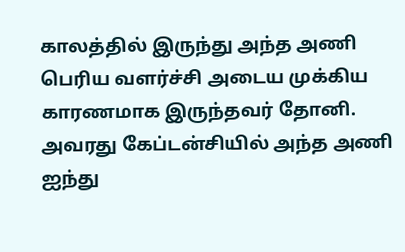காலத்தில் இருந்து அந்த அணி பெரிய வளர்ச்சி அடைய முக்கிய காரணமாக இருந்தவர் தோனி. அவரது கேப்டன்சியில் அந்த அணி ஐந்து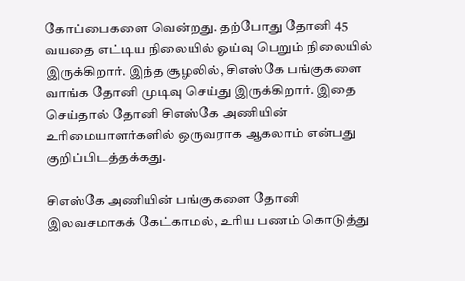கோப்பைகளை வென்றது. தற்போது தோனி 45 வயதை எட்டிய நிலையில் ஓய்வு பெறும் நிலையில் இருக்கிறார். இந்த சூழலில், சிஎஸ்கே பங்குகளை வாங்க தோனி முடிவு செய்து இருக்கிறார். இதை செய்தால் தோனி சிஎஸ்கே அணியின் உரிமையாளர்களில் ஒருவராக ஆகலாம் என்பது குறிப்பிடத்தக்கது.

சிஎஸ்கே அணியின் பங்குகளை தோனி இலவசமாகக் கேட்காமல், உரிய பணம் கொடுத்து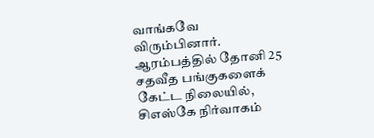வாங்கவே விரும்பினார். ஆரம்பத்தில் தோனி 25 சதவீத பங்குகளைக் கேட்ட நிலையில், சிஎஸ்கே நிர்வாகம்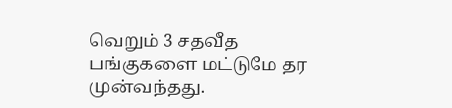வெறும் 3 சதவீத பங்குகளை மட்டுமே தர முன்வந்தது.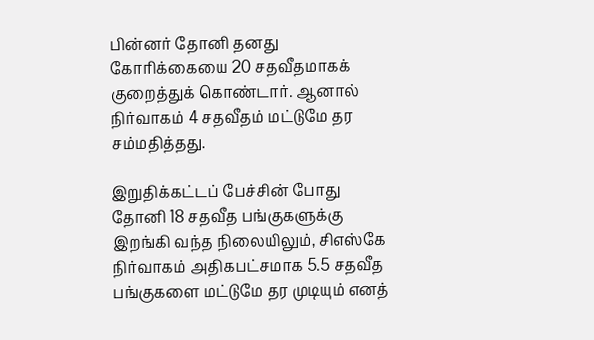பின்னர் தோனி தனது கோரிக்கையை 20 சதவீதமாகக் குறைத்துக் கொண்டார். ஆனால் நிர்வாகம் 4 சதவீதம் மட்டுமே தர சம்மதித்தது.

இறுதிக்கட்டப் பேச்சின் போது தோனி 18 சதவீத பங்குகளுக்கு இறங்கி வந்த நிலையிலும், சிஎஸ்கே நிர்வாகம் அதிகபட்சமாக 5.5 சதவீத பங்குகளை மட்டுமே தர முடியும் எனத்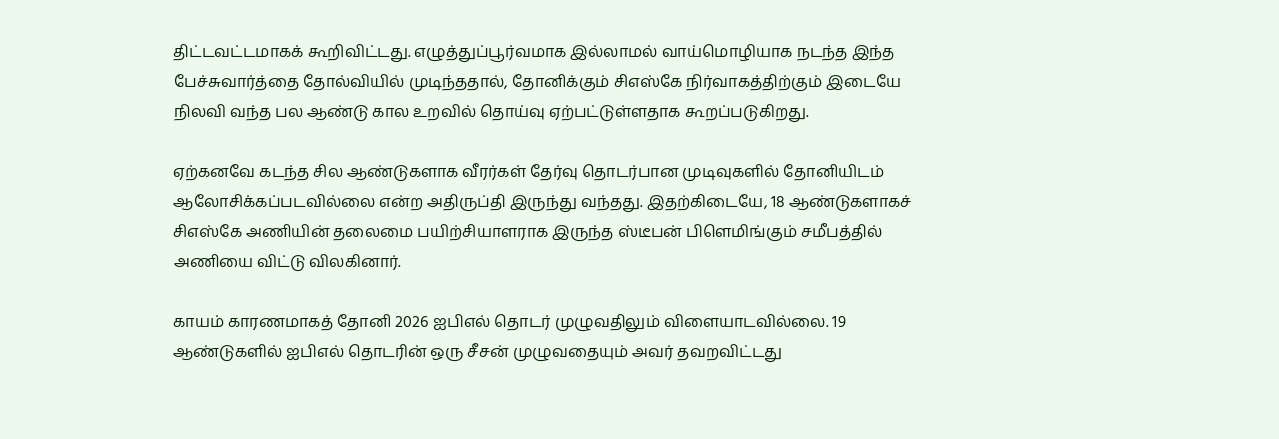திட்டவட்டமாகக் கூறிவிட்டது. எழுத்துப்பூர்வமாக இல்லாமல் வாய்மொழியாக நடந்த இந்த பேச்சுவார்த்தை தோல்வியில் முடிந்ததால், தோனிக்கும் சிஎஸ்கே நிர்வாகத்திற்கும் இடையே நிலவி வந்த பல ஆண்டு கால உறவில் தொய்வு ஏற்பட்டுள்ளதாக கூறப்படுகிறது.

ஏற்கனவே கடந்த சில ஆண்டுகளாக வீரர்கள் தேர்வு தொடர்பான முடிவுகளில் தோனியிடம் ஆலோசிக்கப்படவில்லை என்ற அதிருப்தி இருந்து வந்தது. இதற்கிடையே, 18 ஆண்டுகளாகச் சிஎஸ்கே அணியின் தலைமை பயிற்சியாளராக இருந்த ஸ்டீபன் பிளெமிங்கும் சமீபத்தில் அணியை விட்டு விலகினார்.

காயம் காரணமாகத் தோனி 2026 ஐபிஎல் தொடர் முழுவதிலும் விளையாடவில்லை. 19 ஆண்டுகளில் ஐபிஎல் தொடரின் ஒரு சீசன் முழுவதையும் அவர் தவறவிட்டது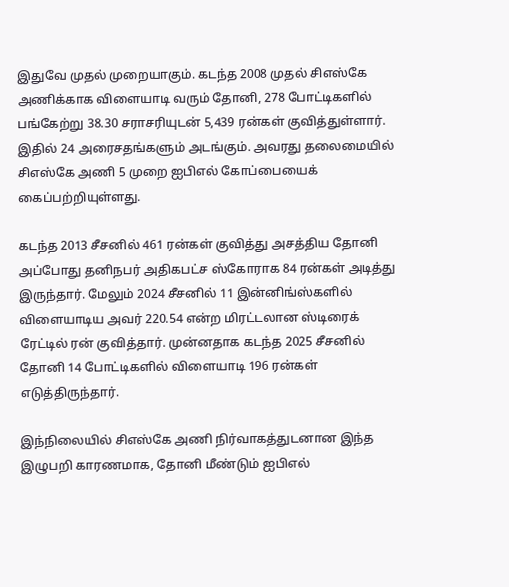இதுவே முதல் முறையாகும். கடந்த 2008 முதல் சிஎஸ்கே அணிக்காக விளையாடி வரும் தோனி, 278 போட்டிகளில் பங்கேற்று 38.30 சராசரியுடன் 5,439 ரன்கள் குவித்துள்ளார். இதில் 24 அரைசதங்களும் அடங்கும். அவரது தலைமையில் சிஎஸ்கே அணி 5 முறை ஐபிஎல் கோப்பையைக் கைப்பற்றியுள்ளது.

கடந்த 2013 சீசனில் 461 ரன்கள் குவித்து அசத்திய தோனி அப்போது தனிநபர் அதிகபட்ச ஸ்கோராக 84 ரன்கள் அடித்து இருந்தார். மேலும் 2024 சீசனில் 11 இன்னிங்ஸ்களில் விளையாடிய அவர் 220.54 என்ற மிரட்டலான ஸ்டிரைக் ரேட்டில் ரன் குவித்தார். முன்னதாக கடந்த 2025 சீசனில் தோனி 14 போட்டிகளில் விளையாடி 196 ரன்கள் எடுத்திருந்தார்.

இந்நிலையில் சிஎஸ்கே அணி நிர்வாகத்துடனான இந்த இழுபறி காரணமாக, தோனி மீண்டும் ஐபிஎல்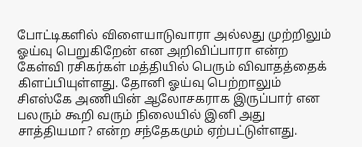போட்டிகளில் விளையாடுவாரா அல்லது முற்றிலும் ஓய்வு பெறுகிறேன் என அறிவிப்பாரா என்ற கேள்வி ரசிகர்கள் மத்தியில் பெரும் விவாதத்தைக் கிளப்பியுள்ளது. தோனி ஓய்வு பெற்றாலும் சிஎஸ்கே அணியின் ஆலோசகராக இருப்பார் என பலரும் கூறி வரும் நிலையில் இனி அது சாத்தியமா? என்ற சந்தேகமும் ஏற்பட்டுள்ளது.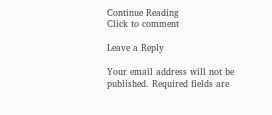Continue Reading
Click to comment

Leave a Reply

Your email address will not be published. Required fields are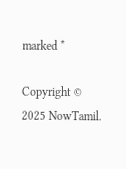marked *

Copyright © 2025 NowTamil.